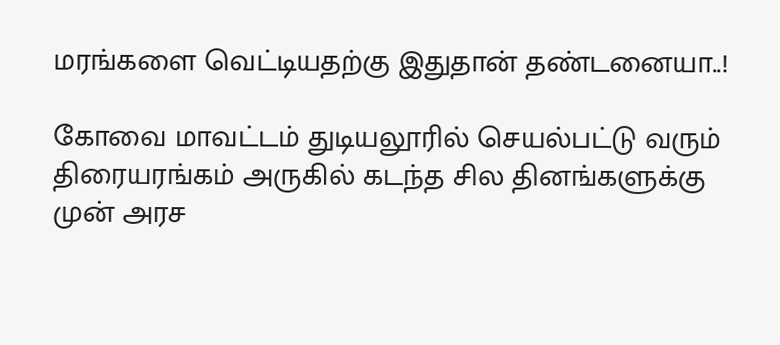மரங்களை வெட்டியதற்கு இதுதான் தண்டனையா..!

கோவை மாவட்டம் துடியலூரில் செயல்பட்டு வரும் திரையரங்கம் அருகில் கடந்த சில தினங்களுக்கு முன் அரச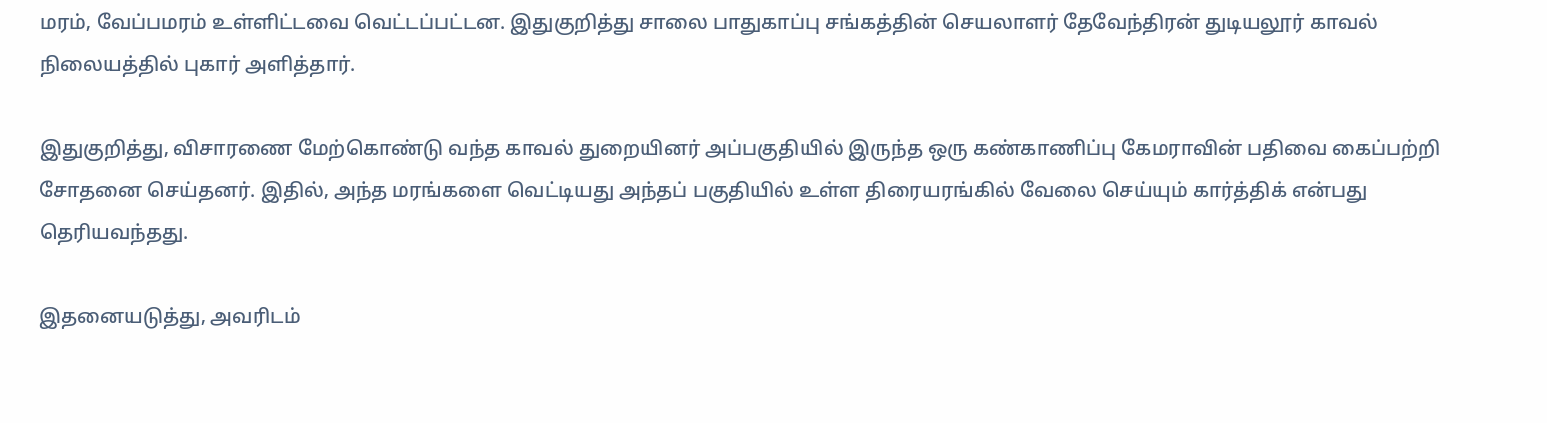மரம், வேப்பமரம் உள்ளிட்டவை வெட்டப்பட்டன. இதுகுறித்து சாலை பாதுகாப்பு சங்கத்தின் செயலாளர் தேவேந்திரன் துடியலூர் காவல் நிலையத்தில் புகார் அளித்தார்.

இதுகுறித்து, விசாரணை மேற்கொண்டு வந்த காவல் துறையினர் அப்பகுதியில் இருந்த ஒரு கண்காணிப்பு கேமராவின் பதிவை கைப்பற்றி சோதனை செய்தனர். இதில், அந்த மரங்களை வெட்டியது அந்தப் பகுதியில் உள்ள திரையரங்கில் வேலை செய்யும் கார்த்திக் என்பது தெரியவந்தது.

இதனையடுத்து, அவரிடம்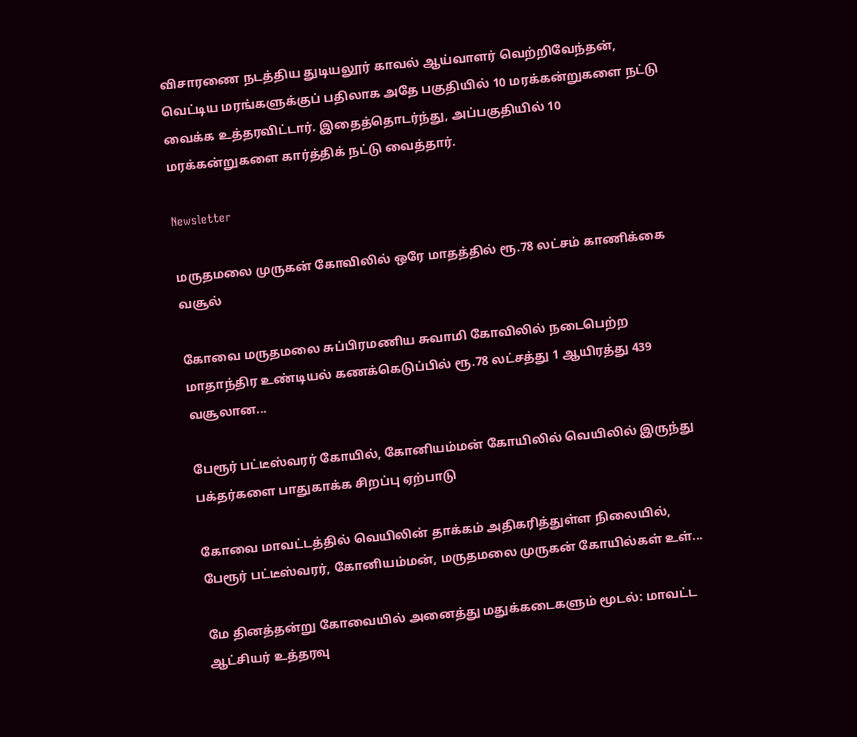விசாரணை நடத்திய துடியலூர் காவல் ஆய்வாளர் வெற்றிவேந்தன், வெட்டிய மரங்களுக்குப் பதிலாக அதே பகுதியில் 10 மரக்கன்றுகளை நட்டு வைக்க உத்தரவிட்டார். இதைத்தொடர்ந்து, அப்பகுதியில் 10 மரக்கன்றுகளை கார்த்திக் நட்டு வைத்தார்.

Newsletter

மருதமலை முருகன் கோவிலில் ஒரே மாதத்தில் ரூ.78 லட்சம் காணிக்கை வசூல்

கோவை மருதமலை சுப்பிரமணிய சுவாமி கோவிலில் நடைபெற்ற மாதாந்திர உண்டியல் கணக்கெடுப்பில் ரூ.78 லட்சத்து 1 ஆயிரத்து 439 வசூலான...

பேரூர் பட்டீஸ்வரர் கோயில், கோனியம்மன் கோயிலில் வெயிலில் இருந்து பக்தர்களை பாதுகாக்க சிறப்பு ஏற்பாடு

கோவை மாவட்டத்தில் வெயிலின் தாக்கம் அதிகரித்துள்ள நிலையில், பேரூர் பட்டீஸ்வரர், கோனியம்மன், மருதமலை முருகன் கோயில்கள் உள்...

மே தினத்தன்று கோவையில் அனைத்து மதுக்கடைகளும் மூடல்: மாவட்ட ஆட்சியர் உத்தரவு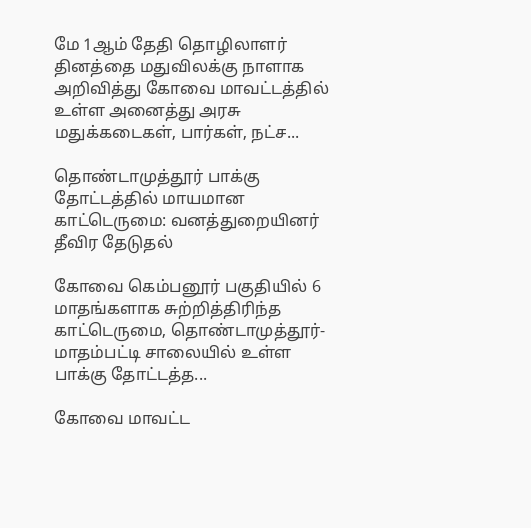மே 1ஆம் தேதி தொழிலாளர் தினத்தை மதுவிலக்கு நாளாக அறிவித்து கோவை மாவட்டத்தில் உள்ள அனைத்து அரசு மதுக்கடைகள், பார்கள், நட்ச...

தொண்டாமுத்தூர் பாக்கு தோட்டத்தில் மாயமான காட்டெருமை: வனத்துறையினர் தீவிர தேடுதல்

கோவை கெம்பனூர் பகுதியில் 6 மாதங்களாக சுற்றித்திரிந்த காட்டெருமை, தொண்டாமுத்தூர்-மாதம்பட்டி சாலையில் உள்ள பாக்கு தோட்டத்த...

கோவை மாவட்ட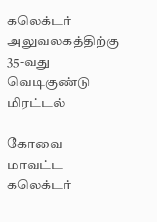கலெக்டர் அலுவலகத்திற்கு 35-வது வெடிகுண்டு மிரட்டல்

கோவை மாவட்ட கலெக்டர்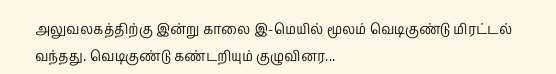அலுவலகத்திற்கு இன்று காலை இ-மெயில் மூலம் வெடிகுண்டு மிரட்டல் வந்தது. வெடிகுண்டு கண்டறியும் குழுவினர...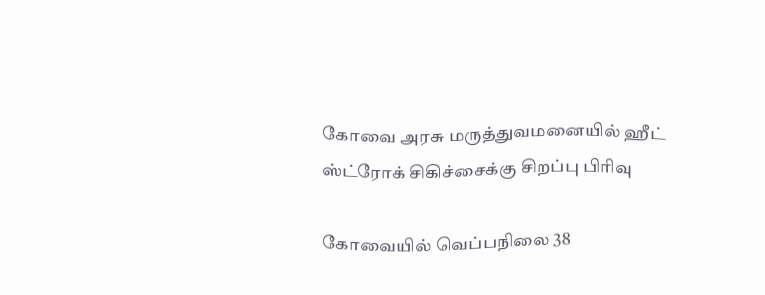கோவை அரசு மருத்துவமனையில் ஹீட் ஸ்ட்ரோக் சிகிச்சைக்கு சிறப்பு பிரிவு

கோவையில் வெப்பநிலை 38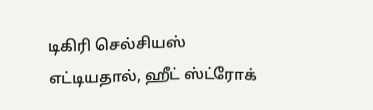டிகிரி செல்சியஸ் எட்டியதால், ஹீட் ஸ்ட்ரோக்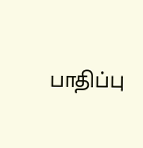பாதிப்பு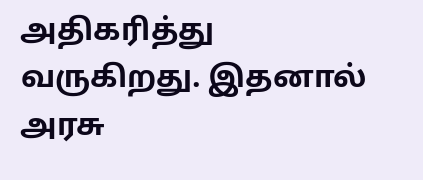அதிகரித்து வருகிறது. இதனால் அரசு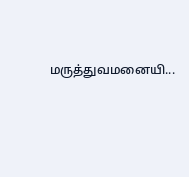மருத்துவமனையி...